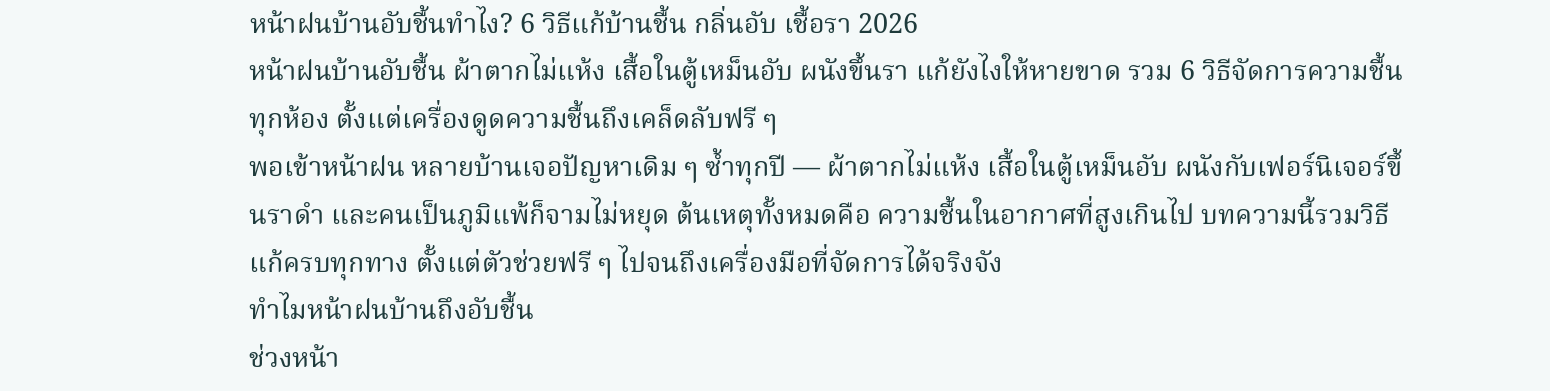หน้าฝนบ้านอับชื้นทำไง? 6 วิธีแก้บ้านชื้น กลิ่นอับ เชื้อรา 2026
หน้าฝนบ้านอับชื้น ผ้าตากไม่แห้ง เสื้อในตู้เหม็นอับ ผนังขึ้นรา แก้ยังไงให้หายขาด รวม 6 วิธีจัดการความชื้นทุกห้อง ตั้งแต่เครื่องดูดความชื้นถึงเคล็ดลับฟรี ๆ
พอเข้าหน้าฝน หลายบ้านเจอปัญหาเดิม ๆ ซ้ำทุกปี — ผ้าตากไม่แห้ง เสื้อในตู้เหม็นอับ ผนังกับเฟอร์นิเจอร์ขึ้นราดำ และคนเป็นภูมิแพ้ก็จามไม่หยุด ต้นเหตุทั้งหมดคือ ความชื้นในอากาศที่สูงเกินไป บทความนี้รวมวิธีแก้ครบทุกทาง ตั้งแต่ตัวช่วยฟรี ๆ ไปจนถึงเครื่องมือที่จัดการได้จริงจัง
ทำไมหน้าฝนบ้านถึงอับชื้น
ช่วงหน้า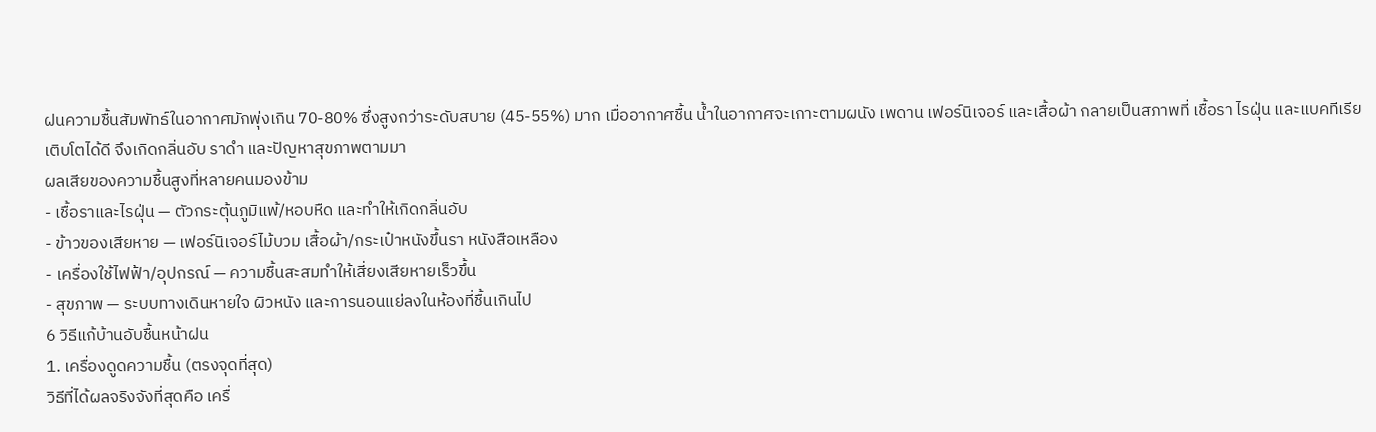ฝนความชื้นสัมพัทธ์ในอากาศมักพุ่งเกิน 70-80% ซึ่งสูงกว่าระดับสบาย (45-55%) มาก เมื่ออากาศชื้น น้ำในอากาศจะเกาะตามผนัง เพดาน เฟอร์นิเจอร์ และเสื้อผ้า กลายเป็นสภาพที่ เชื้อรา ไรฝุ่น และแบคทีเรียเติบโตได้ดี จึงเกิดกลิ่นอับ ราดำ และปัญหาสุขภาพตามมา
ผลเสียของความชื้นสูงที่หลายคนมองข้าม
- เชื้อราและไรฝุ่น — ตัวกระตุ้นภูมิแพ้/หอบหืด และทำให้เกิดกลิ่นอับ
- ข้าวของเสียหาย — เฟอร์นิเจอร์ไม้บวม เสื้อผ้า/กระเป๋าหนังขึ้นรา หนังสือเหลือง
- เครื่องใช้ไฟฟ้า/อุปกรณ์ — ความชื้นสะสมทำให้เสี่ยงเสียหายเร็วขึ้น
- สุขภาพ — ระบบทางเดินหายใจ ผิวหนัง และการนอนแย่ลงในห้องที่ชื้นเกินไป
6 วิธีแก้บ้านอับชื้นหน้าฝน
1. เครื่องดูดความชื้น (ตรงจุดที่สุด)
วิธีที่ได้ผลจริงจังที่สุดคือ เครื่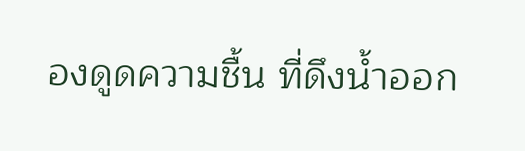องดูดความชื้น ที่ดึงน้ำออก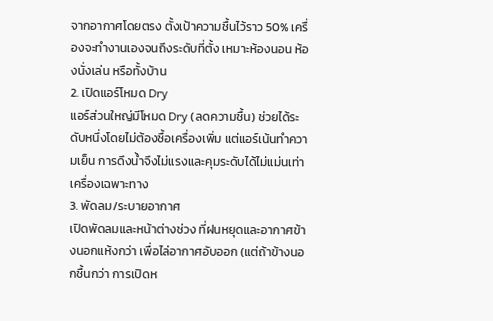จากอากาศโดยตรง ตั้งเป้าความชื้นไว้ราว 50% เครื่องจะทำงานเองจนถึงระดับที่ตั้ง เหมาะห้องนอน ห้องนั่งเล่น หรือทั้งบ้าน
2. เปิดแอร์โหมด Dry
แอร์ส่วนใหญ่มีโหมด Dry (ลดความชื้น) ช่วยได้ระดับหนึ่งโดยไม่ต้องซื้อเครื่องเพิ่ม แต่แอร์เน้นทำความเย็น การดึงน้ำจึงไม่แรงและคุมระดับได้ไม่แม่นเท่าเครื่องเฉพาะทาง
3. พัดลม/ระบายอากาศ
เปิดพัดลมและหน้าต่างช่วง ที่ฝนหยุดและอากาศข้างนอกแห้งกว่า เพื่อไล่อากาศอับออก (แต่ถ้าข้างนอกชื้นกว่า การเปิดห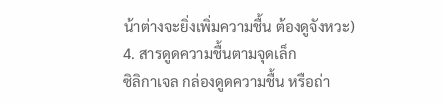น้าต่างจะยิ่งเพิ่มความชื้น ต้องดูจังหวะ)
4. สารดูดความชื้นตามจุดเล็ก
ซิลิกาเจล กล่องดูดความชื้น หรือถ่า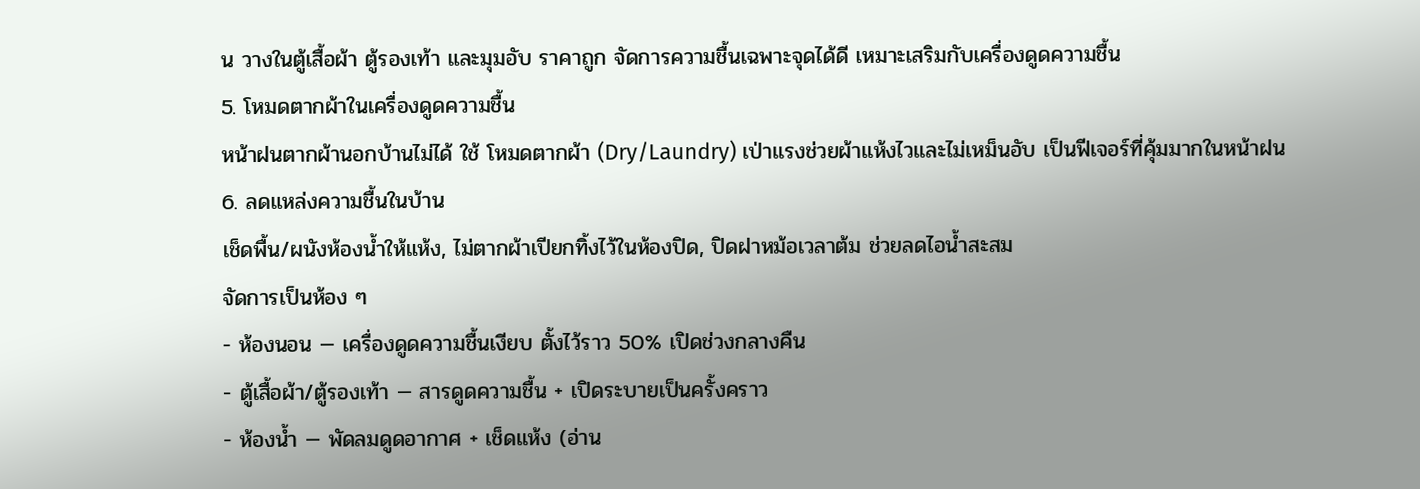น วางในตู้เสื้อผ้า ตู้รองเท้า และมุมอับ ราคาถูก จัดการความชื้นเฉพาะจุดได้ดี เหมาะเสริมกับเครื่องดูดความชื้น
5. โหมดตากผ้าในเครื่องดูดความชื้น
หน้าฝนตากผ้านอกบ้านไม่ได้ ใช้ โหมดตากผ้า (Dry/Laundry) เป่าแรงช่วยผ้าแห้งไวและไม่เหม็นอับ เป็นฟีเจอร์ที่คุ้มมากในหน้าฝน
6. ลดแหล่งความชื้นในบ้าน
เช็ดพื้น/ผนังห้องน้ำให้แห้ง, ไม่ตากผ้าเปียกทิ้งไว้ในห้องปิด, ปิดฝาหม้อเวลาต้ม ช่วยลดไอน้ำสะสม
จัดการเป็นห้อง ๆ
- ห้องนอน — เครื่องดูดความชื้นเงียบ ตั้งไว้ราว 50% เปิดช่วงกลางคืน
- ตู้เสื้อผ้า/ตู้รองเท้า — สารดูดความชื้น + เปิดระบายเป็นครั้งคราว
- ห้องน้ำ — พัดลมดูดอากาศ + เช็ดแห้ง (อ่าน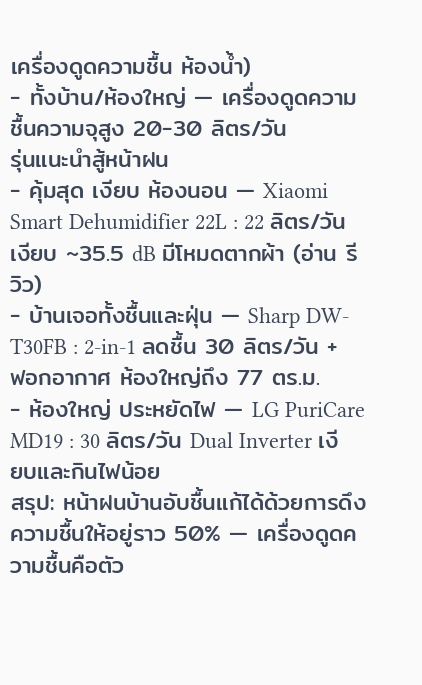เครื่องดูดความชื้น ห้องน้ำ)
- ทั้งบ้าน/ห้องใหญ่ — เครื่องดูดความชื้นความจุสูง 20-30 ลิตร/วัน
รุ่นแนะนำสู้หน้าฝน
- คุ้มสุด เงียบ ห้องนอน — Xiaomi Smart Dehumidifier 22L : 22 ลิตร/วัน เงียบ ~35.5 dB มีโหมดตากผ้า (อ่าน รีวิว)
- บ้านเจอทั้งชื้นและฝุ่น — Sharp DW-T30FB : 2-in-1 ลดชื้น 30 ลิตร/วัน + ฟอกอากาศ ห้องใหญ่ถึง 77 ตร.ม.
- ห้องใหญ่ ประหยัดไฟ — LG PuriCare MD19 : 30 ลิตร/วัน Dual Inverter เงียบและกินไฟน้อย
สรุป: หน้าฝนบ้านอับชื้นแก้ได้ด้วยการดึงความชื้นให้อยู่ราว 50% — เครื่องดูดความชื้นคือตัว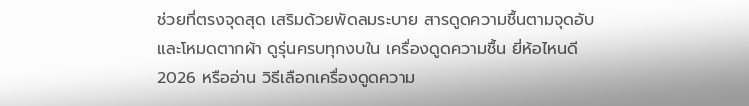ช่วยที่ตรงจุดสุด เสริมด้วยพัดลมระบาย สารดูดความชื้นตามจุดอับ และโหมดตากผ้า ดูรุ่นครบทุกงบใน เครื่องดูดความชื้น ยี่ห้อไหนดี 2026 หรืออ่าน วิธีเลือกเครื่องดูดความ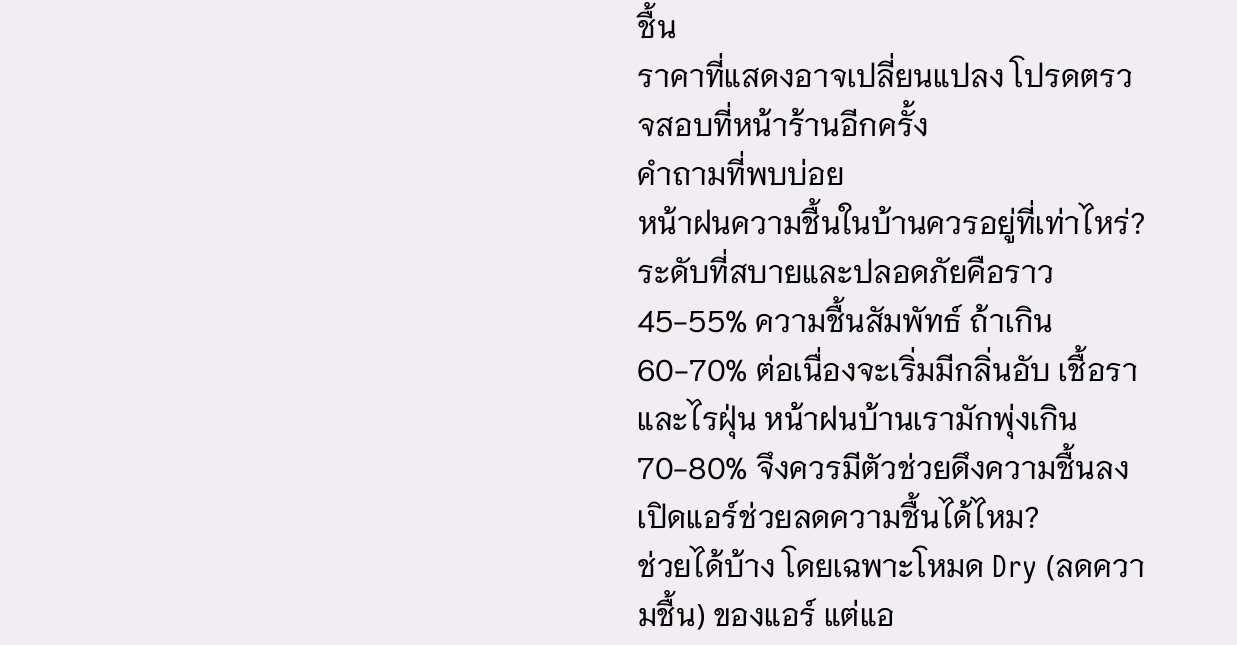ชื้น
ราคาที่แสดงอาจเปลี่ยนแปลง โปรดตรวจสอบที่หน้าร้านอีกครั้ง
คำถามที่พบบ่อย
หน้าฝนความชื้นในบ้านควรอยู่ที่เท่าไหร่?
ระดับที่สบายและปลอดภัยคือราว 45-55% ความชื้นสัมพัทธ์ ถ้าเกิน 60-70% ต่อเนื่องจะเริ่มมีกลิ่นอับ เชื้อรา และไรฝุ่น หน้าฝนบ้านเรามักพุ่งเกิน 70-80% จึงควรมีตัวช่วยดึงความชื้นลง
เปิดแอร์ช่วยลดความชื้นได้ไหม?
ช่วยได้บ้าง โดยเฉพาะโหมด Dry (ลดความชื้น) ของแอร์ แต่แอ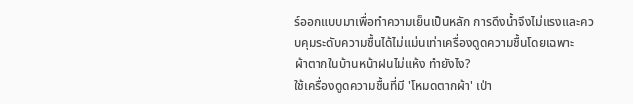ร์ออกแบบมาเพื่อทำความเย็นเป็นหลัก การดึงน้ำจึงไม่แรงและควบคุมระดับความชื้นได้ไม่แม่นเท่าเครื่องดูดความชื้นโดยเฉพาะ
ผ้าตากในบ้านหน้าฝนไม่แห้ง ทำยังไง?
ใช้เครื่องดูดความชื้นที่มี 'โหมดตากผ้า' เป่า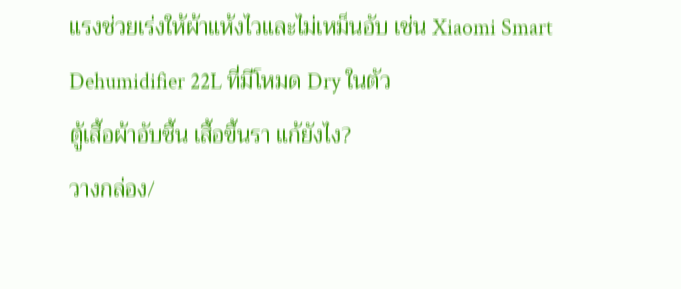แรงช่วยเร่งให้ผ้าแห้งไวและไม่เหม็นอับ เช่น Xiaomi Smart Dehumidifier 22L ที่มีโหมด Dry ในตัว
ตู้เสื้อผ้าอับชื้น เสื้อขึ้นรา แก้ยังไง?
วางกล่อง/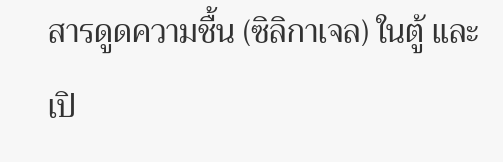สารดูดความชื้น (ซิลิกาเจล) ในตู้ และเปิ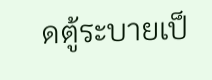ดตู้ระบายเป็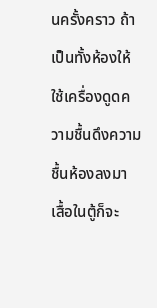นครั้งคราว ถ้าเป็นทั้งห้องให้ใช้เครื่องดูดความชื้นดึงความชื้นห้องลงมา เสื้อในตู้ก็จะ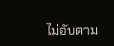ไม่อับตาม